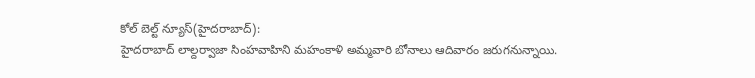కోల్ బెల్ట్ న్యూస్(హైదరాబాద్):
హైదరాబాద్ లాల్దర్వాజా సింహవాహిని మహంకాళి అమ్మవారి బోనాలు ఆదివారం జరుగనున్నాయి.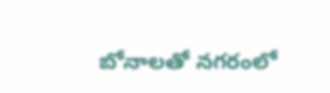బోనాలతో నగరంలో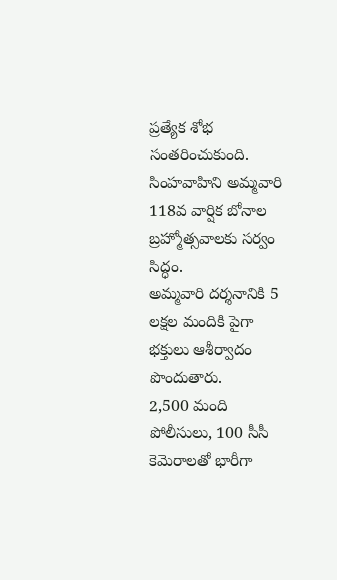ప్రత్యేక శోభ సంతరించుకుంది.
సింహవాహిని అమ్మవారి 118వ వార్షిక బోనాల బ్రహ్మోత్సవాలకు సర్వం సిద్ధం.
అమ్మవారి దర్శనానికి 5 లక్షల మందికి పైగా భక్తులు ఆశీర్వాదం పొందుతారు.
2,500 మంది పోలీసులు, 100 సీసీ కెమెరాలతో భారీగా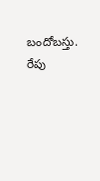బందోబస్తు.
రేపు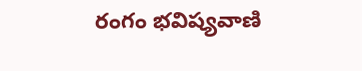రంగం భవిష్యవాణి